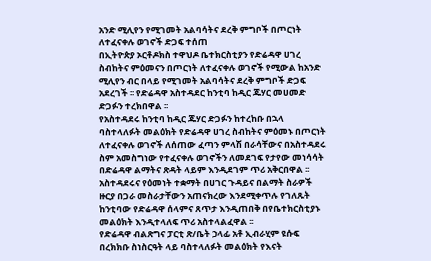አንድ ሚሊየን የሚገመት አልባሳትና ደረቅ ምግቦች በጦርነት ለተፈናቀሉ ወገኖች ድጋፍ ተሰጠ
በኢትዮጵያ ኦርቶዶክስ ተዋህዶ ቤተክርስቲያን የድሬዳዋ ሀገረ ስብከትና ምዕመናን በጦርነት ለተፈናቀሉ ወገኖች የሚውል ከአንድ ሚሊየን ብር በላይ የሚገመት አልባሳትና ደረቅ ምግቦች ድጋፍ አደረገች ፡፡ የድሬዳዋ አስተዳደር ከንቲባ ከዲር ጁሃር መሀመድ ድጋፉን ተረክበዋል ፡፡
የአስተዳደሩ ከንቲባ ከዲር ጁሃር ድጋፉን ከተረከቡ በኋላ ባስተላለፉት መልዕክት የድሬዳዋ ሀገረ ስብከትና ምዕመኑ በጦርነት ለተፈናቀሉ ወገኖች ለሰጠው ፈጣን ምላሽ በራሳቸውና በአስተዳደሩ ስም አመስግነው የተፈናቀሉ ወገኖችን ለመደገፍ የታየው መነሳሳት በድሬዳዋ ልማትና ጽዳት ላይም እንዲደገም ጥሪ አቅርበዋል ፡፡ አስተዳደሩና የዕመነት ተቋማት በሀገር ጉዳይና በልማት ስራዎች ዙርያ በጋራ መስራታቸውን አጠናክረው እንደሚቀጥሉ የገለጹት ከንቲባው የድሬዳዋ ሰላምና ጸጥታ እንዲጠበቅ በየቤተክርስቲያኑ መልዕክት እንዲተላለፍ ጥሪ አስተላልፈዋል ፡፡
የድሬዳዋ ብልጽግና ፓርቲ ጽ/ቤት ኃላፊ አቶ ኢብራሂም ዩሱፍ በረክክቡ ስነስርዓት ላይ ባስተላለፉት መልዕክት የእናት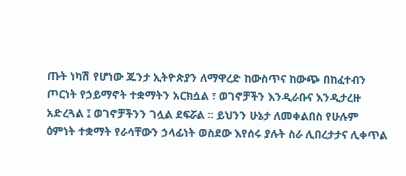ጡት ነካሽ የሆነው ጁንታ ኢትዮጵያን ለማዋረድ ከውስጥና ከውጭ በከፈተብን ጦርነት የኃይማኖት ተቋማትን አርክሷል ፣ ወገኖቻችን እንዲራቡና እንዲታረዙ አድረጓል ፤ ወገኖቻችንን ገሏል ደፍሯል ፡፡ ይህንን ሁኔታ ለመቀልበስ የሁሉም ዕምነት ተቋማት የራሳቸውን ኃላፊነት ወስደው እየሰሩ ያሉት ስራ ሊበረታታና ሊቀጥል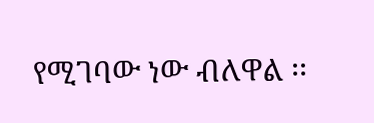የሚገባው ነው ብለዋል ፡፡